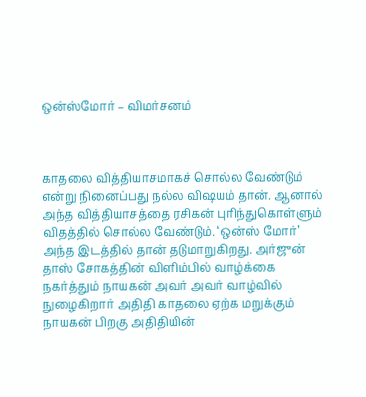ஒன்ஸ்மோர் – விமர்சனம்



காதலை வித்தியாசமாகச் சொல்ல வேண்டும் என்று நினைப்பது நல்ல விஷயம் தான். ஆனால் அந்த வித்தியாசத்தை ரசிகன் புரிந்துகொள்ளும் விதத்தில் சொல்ல வேண்டும். ‘ஒன்ஸ் மோர்’ அந்த இடத்தில் தான் தடுமாறுகிறது. அர்ஜுன் தாஸ் சோகத்தின் விளிம்பில் வாழ்க்கை நகர்த்தும் நாயகன் அவர் அவர் வாழ்வில் நுழைகிறார் அதிதி காதலை ஏற்க மறுக்கும் நாயகன் பிறகு அதிதியின்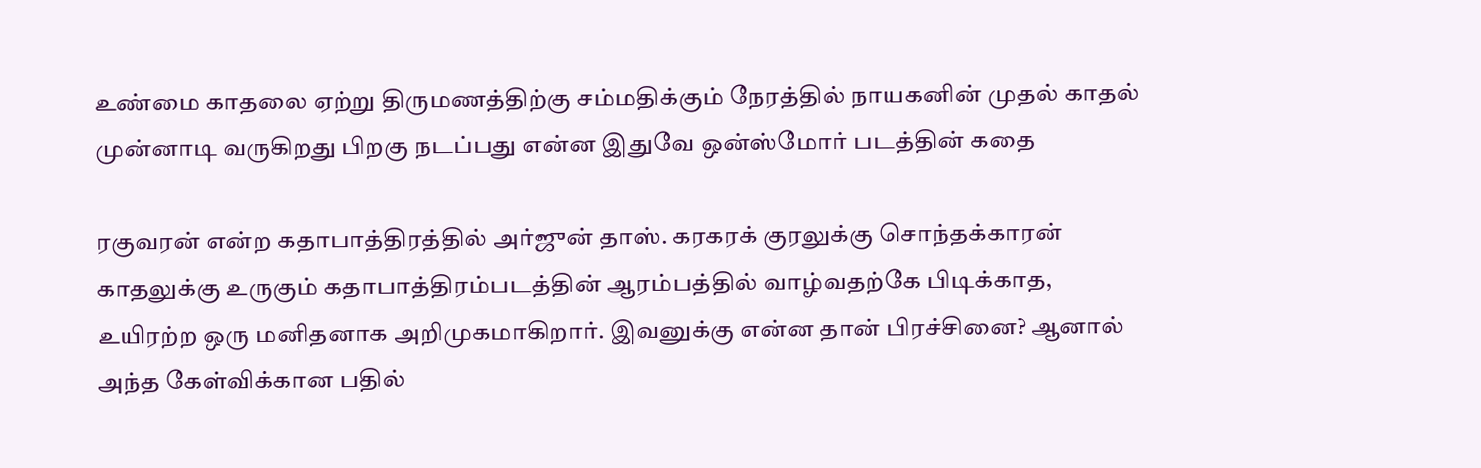உண்மை காதலை ஏற்று திருமணத்திற்கு சம்மதிக்கும் நேரத்தில் நாயகனின் முதல் காதல் முன்னாடி வருகிறது பிறகு நடப்பது என்ன இதுவே ஒன்ஸ்மோர் படத்தின் கதை

ரகுவரன் என்ற கதாபாத்திரத்தில் அர்ஜுன் தாஸ். கரகரக் குரலுக்கு சொந்தக்காரன் காதலுக்கு உருகும் கதாபாத்திரம்படத்தின் ஆரம்பத்தில் வாழ்வதற்கே பிடிக்காத, உயிரற்ற ஒரு மனிதனாக அறிமுகமாகிறார். இவனுக்கு என்ன தான் பிரச்சினை? ஆனால் அந்த கேள்விக்கான பதில்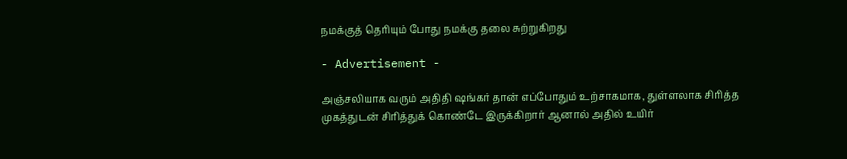நமக்குத் தெரியும் போது நமக்கு தலை சுற்றுகிறது

- Advertisement -

அஞ்சலியாக வரும் அதிதி ஷங்கர் தான் எப்போதும் உற்சாகமாக, துள்ளலாக சிரித்த முகத்துடன் சிரித்துக் கொண்டே இருக்கிறார் ஆனால் அதில் உயிர்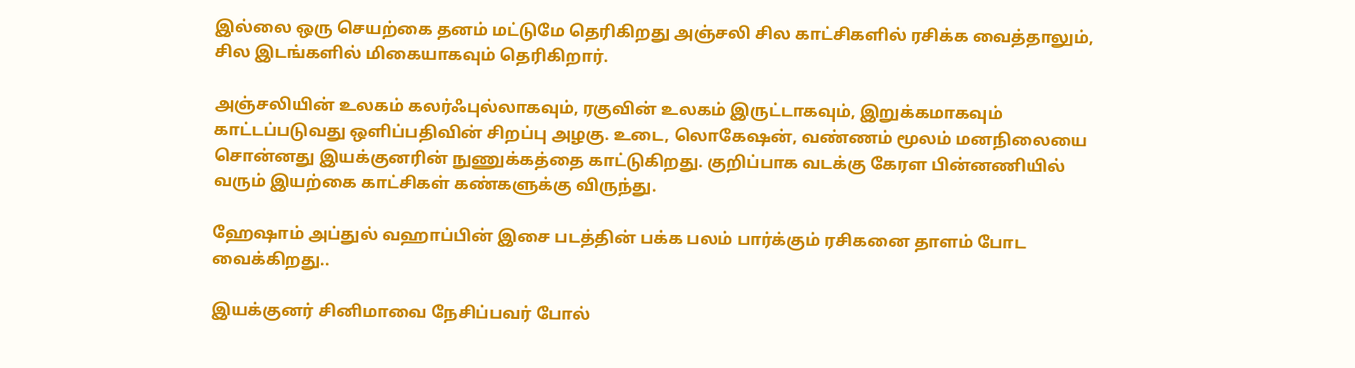இல்லை ஒரு செயற்கை தனம் மட்டுமே தெரிகிறது அஞ்சலி சில காட்சிகளில் ரசிக்க வைத்தாலும், சில இடங்களில் மிகையாகவும் தெரிகிறார்.

அஞ்சலியின் உலகம் கலர்ஃபுல்லாகவும், ரகுவின் உலகம் இருட்டாகவும், இறுக்கமாகவும் காட்டப்படுவது ஒளிப்பதிவின் சிறப்பு அழகு. உடை, லொகேஷன், வண்ணம் மூலம் மனநிலையை சொன்னது இயக்குனரின் நுணுக்கத்தை காட்டுகிறது. குறிப்பாக வடக்கு கேரள பின்னணியில் வரும் இயற்கை காட்சிகள் கண்களுக்கு விருந்து.

ஹேஷாம் அப்துல் வஹாப்பின் இசை படத்தின் பக்க பலம் பார்க்கும் ரசிகனை தாளம் போட வைக்கிறது..

இயக்குனர் சினிமாவை நேசிப்பவர் போல்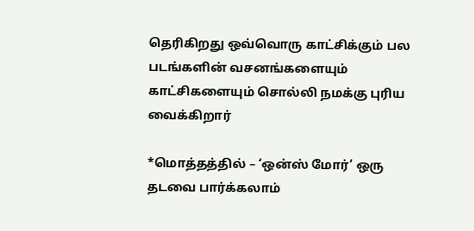தெரிகிறது ஒவ்வொரு காட்சிக்கும் பல படங்களின் வசனங்களையும் காட்சிகளையும் சொல்லி நமக்கு புரிய வைக்கிறார்

*மொத்தத்தில் – ‘ஒன்ஸ் மோர்’ ஒரு தடவை பார்க்கலாம்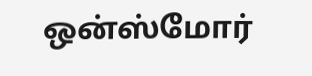ஒன்ஸ்மோர்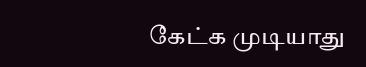கேட்க முடியாது